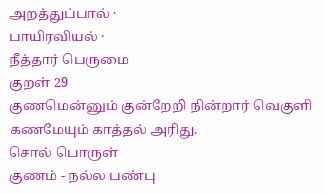அறத்துப்பால் ·
பாயிரவியல் ·
நீத்தார் பெருமை
குறள் 29
குணமென்னும் குன்றேறி நின்றார் வெகுளி
கணமேயும் காத்தல் அரிது.
சொல் பொருள்
குணம் - நல்ல பண்பு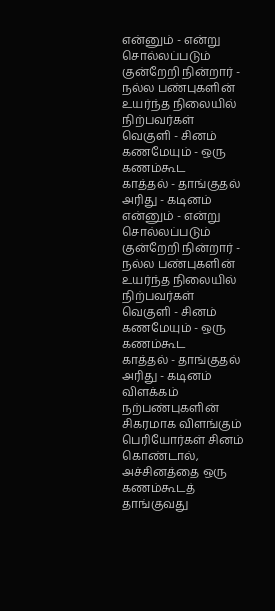என்னும் - என்று சொல்லப்படும்
குன்றேறி நின்றார் - நல்ல பண்புகளின் உயர்ந்த நிலையில் நிற்பவர்கள்
வெகுளி - சினம்
கணமேயும் - ஒரு கணம்கூட
காத்தல் - தாங்குதல்
அரிது - கடினம்
என்னும் - என்று சொல்லப்படும்
குன்றேறி நின்றார் - நல்ல பண்புகளின் உயர்ந்த நிலையில் நிற்பவர்கள்
வெகுளி - சினம்
கணமேயும் - ஒரு கணம்கூட
காத்தல் - தாங்குதல்
அரிது - கடினம்
விளக்கம்
நற்பண்புகளின் சிகரமாக விளங்கும் பெரியோர்கள் சினம் கொண்டால், அச்சினத்தை ஒரு கணம்கூடத் தாங்குவது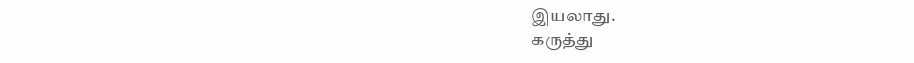இயலாது.
கருத்து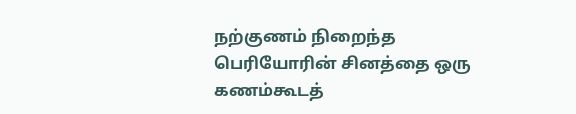நற்குணம் நிறைந்த பெரியோரின் சினத்தை ஒரு கணம்கூடத்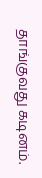தாங்குவது கடினம்.